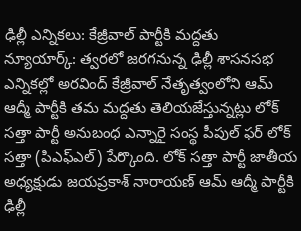ఢిల్లీ ఎన్నికలు: కేజ్రీవాల్ పార్టీకి మద్దతు
న్యూయార్క్: త్వరలో జరగనున్న ఢిల్లీ శాసనసభ ఎన్నికల్లో అరవింద్ కేజ్రీవాల్ నేతృత్వంలోని ఆమ్ ఆద్మీ పార్టీకి తమ మద్దతు తెలియజేస్తున్నట్లు లోక్ సత్తా పార్టీ అనుబంధ ఎన్నారై సంస్థ పీపుల్ ఫర్ లోక్ సత్తా (పిఎఫ్ఎల్) పేర్కొంది. లోక్ సత్తా పార్టీ జాతీయ అధ్యక్షుడు జయప్రకాశ్ నారాయణ్ ఆమ్ ఆద్మీ పార్టీకి ఢిల్లీ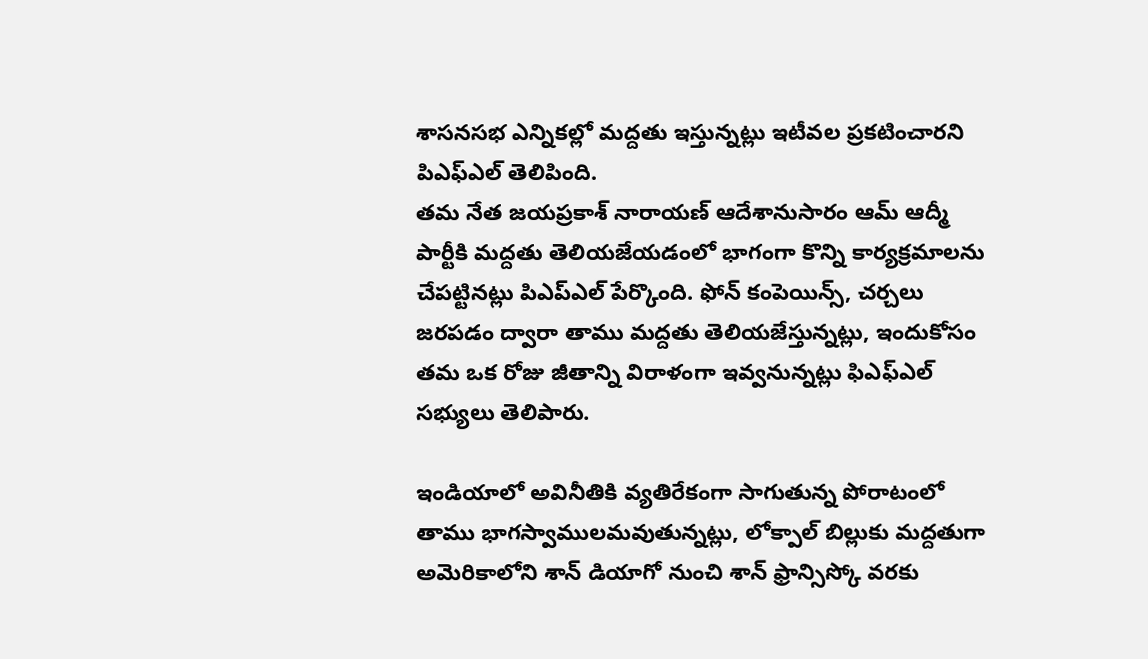శాసనసభ ఎన్నికల్లో మద్దతు ఇస్తున్నట్లు ఇటీవల ప్రకటించారని పిఎఫ్ఎల్ తెలిపింది.
తమ నేత జయప్రకాశ్ నారాయణ్ ఆదేశానుసారం ఆమ్ ఆద్మీ పార్టీకి మద్దతు తెలియజేయడంలో భాగంగా కొన్ని కార్యక్రమాలను చేపట్టినట్లు పిఎప్ఎల్ పేర్కొంది. ఫోన్ కంపెయిన్స్, చర్చలు జరపడం ద్వారా తాము మద్దతు తెలియజేస్తున్నట్లు, ఇందుకోసం తమ ఒక రోజు జీతాన్ని విరాళంగా ఇవ్వనున్నట్లు ఫిఎఫ్ఎల్ సభ్యులు తెలిపారు.

ఇండియాలో అవినీతికి వ్యతిరేకంగా సాగుతున్న పోరాటంలో తాము భాగస్వాములమవుతున్నట్లు, లోక్పాల్ బిల్లుకు మద్దతుగా అమెరికాలోని శాన్ డియాగో నుంచి శాన్ ఫ్రాన్సిస్కో వరకు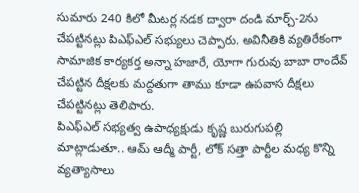సుమారు 240 కిలో మీటర్ల నడక ద్వారా దండి మార్చ్-2ను చేపట్టినట్లు పిఎఫ్ఎల్ సభ్యులు చెప్పారు. అవినీతికి వ్యతిరేకంగా సామాజిక కార్యకర్త అన్నా హజారే, యోగా గురువు బాబా రాందేవ్ చేపట్టిన దీక్షలకు మద్దతుగా తాము కూడా ఉపవాస దీక్షలు చేపట్టినట్లు తెలిపారు.
పిఎఫ్ఎల్ సభ్యత్వ ఉపాధ్యక్షుడు కృష్ణ బురుగుపల్లి మాట్లాడుతూ.. ఆమ్ ఆద్మీ పార్టీ, లోక్ సత్తా పార్టీల మధ్య కొన్ని వ్యత్యాసాలు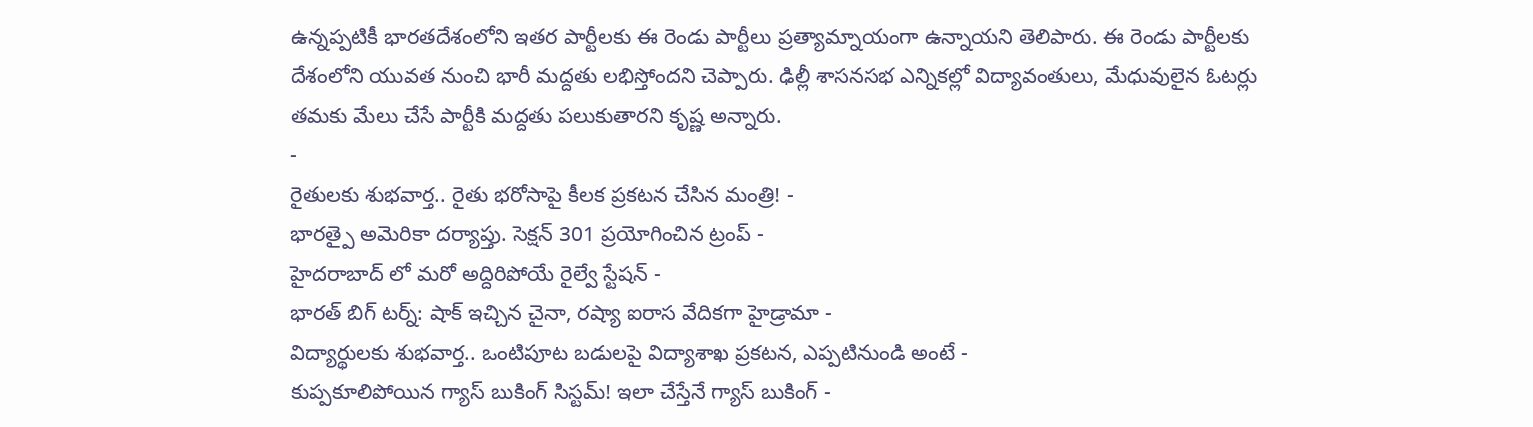ఉన్నప్పటికీ భారతదేశంలోని ఇతర పార్టీలకు ఈ రెండు పార్టీలు ప్రత్యామ్నాయంగా ఉన్నాయని తెలిపారు. ఈ రెండు పార్టీలకు దేశంలోని యువత నుంచి భారీ మద్దతు లభిస్తోందని చెప్పారు. ఢిల్లీ శాసనసభ ఎన్నికల్లో విద్యావంతులు, మేధువులైన ఓటర్లు తమకు మేలు చేసే పార్టీకి మద్దతు పలుకుతారని కృష్ణ అన్నారు.
-
రైతులకు శుభవార్త.. రైతు భరోసాపై కీలక ప్రకటన చేసిన మంత్రి! -
భారత్పై అమెరికా దర్యాప్తు. సెక్షన్ 301 ప్రయోగించిన ట్రంప్ -
హైదరాబాద్ లో మరో అద్దిరిపోయే రైల్వే స్టేషన్ -
భారత్ బిగ్ టర్న్: షాక్ ఇచ్చిన చైనా, రష్యా ఐరాస వేదికగా హైడ్రామా -
విద్యార్థులకు శుభవార్త.. ఒంటిపూట బడులపై విద్యాశాఖ ప్రకటన, ఎప్పటినుండి అంటే -
కుప్పకూలిపోయిన గ్యాస్ బుకింగ్ సిస్టమ్! ఇలా చేస్తేనే గ్యాస్ బుకింగ్ -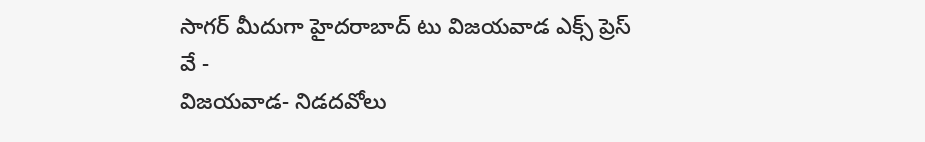సాగర్ మీదుగా హైదరాబాద్ టు విజయవాడ ఎక్స్ ప్రెస్ వే -
విజయవాడ- నిడదవోలు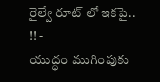రైల్వే రూట్ లో ఇకపై.. !! -
యుద్ధం ముగింపుకు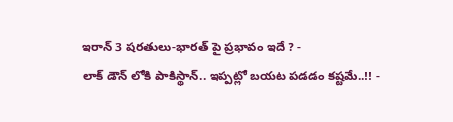ఇరాన్ 3 షరతులు-భారత్ పై ప్రభావం ఇదే ? -
లాక్ డౌన్ లోకి పాకిస్థాన్.. ఇప్పట్లో బయట పడడం కష్టమే..!! -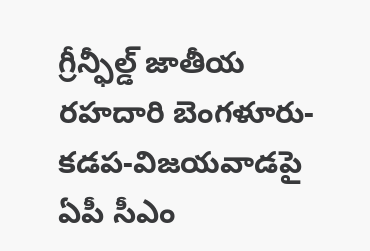గ్రీన్ఫీల్డ్ జాతీయ రహదారి బెంగళూరు-కడప-విజయవాడపై ఏపీ సీఎం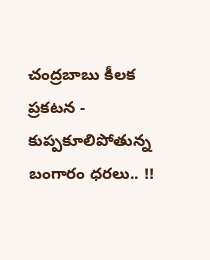చంద్రబాబు కీలక ప్రకటన -
కుప్పకూలిపోతున్న బంగారం ధరలు.. !!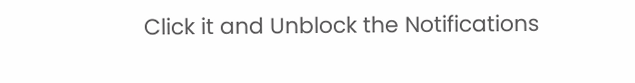Click it and Unblock the Notifications